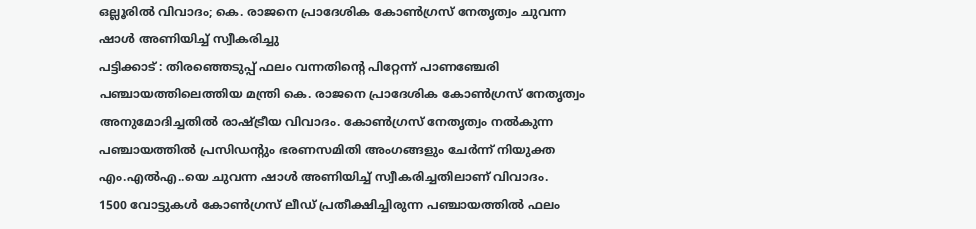ഒല്ലൂരിൽ വിവാദം; കെ. രാജനെ പ്രാദേശിക കോൺഗ്രസ് നേതൃത്വം ചുവന്ന ഷാൾ അണിയിച്ച് സ്വീകരിച്ചു
പട്ടിക്കാട് : തിരഞ്ഞെടുപ്പ് ഫലം വന്നതിന്റെ പിറ്റേന്ന് പാണഞ്ചേരി പഞ്ചായത്തിലെത്തിയ മന്ത്രി കെ. രാജനെ പ്രാദേശിക കോൺഗ്രസ് നേതൃത്വം അനുമോദിച്ചതിൽ രാഷ്ട്രീയ വിവാദം. കോൺഗ്രസ് നേതൃത്വം നൽകുന്ന പഞ്ചായത്തിൽ പ്രസിഡന്റും ഭരണസമിതി അംഗങ്ങളും ചേർന്ന് നിയുക്ത എം.എൽഎ..യെ ചുവന്ന ഷാൾ അണിയിച്ച് സ്വീകരിച്ചതിലാണ് വിവാദം.
1500 വോട്ടുകൾ കോൺഗ്രസ് ലീഡ് പ്രതീക്ഷിച്ചിരുന്ന പഞ്ചായത്തിൽ ഫലം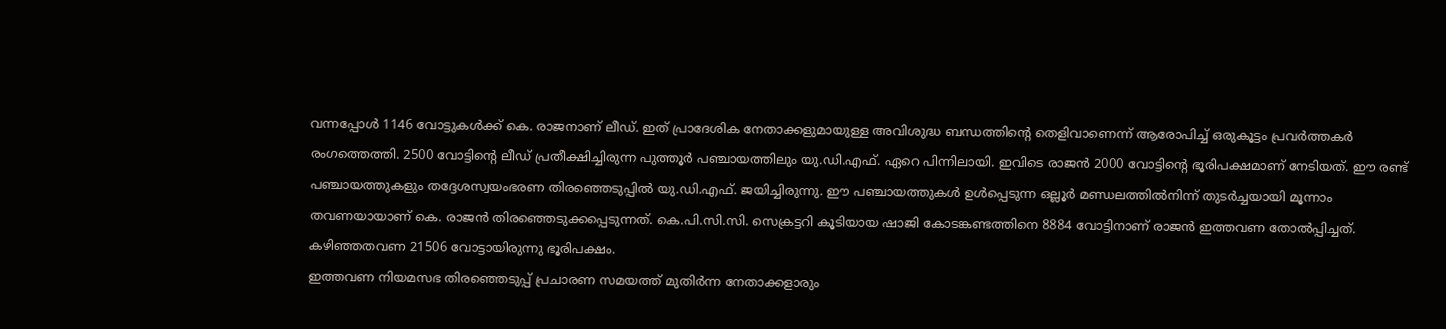വന്നപ്പോൾ 1146 വോട്ടുകൾക്ക് കെ. രാജനാണ് ലീഡ്. ഇത് പ്രാദേശിക നേതാക്കളുമായുള്ള അവിശുദ്ധ ബന്ധത്തിന്റെ തെളിവാണെന്ന് ആരോപിച്ച് ഒരുകൂട്ടം പ്രവർത്തകർ രംഗത്തെത്തി. 2500 വോട്ടിന്റെ ലീഡ് പ്രതീക്ഷിച്ചിരുന്ന പുത്തൂർ പഞ്ചായത്തിലും യു.ഡി.എഫ്. ഏറെ പിന്നിലായി. ഇവിടെ രാജൻ 2000 വോട്ടിന്റെ ഭൂരിപക്ഷമാണ് നേടിയത്. ഈ രണ്ട് പഞ്ചായത്തുകളും തദ്ദേശസ്വയംഭരണ തിരഞ്ഞെടുപ്പിൽ യു.ഡി.എഫ്. ജയിച്ചിരുന്നു. ഈ പഞ്ചായത്തുകൾ ഉൾപ്പെടുന്ന ഒല്ലൂർ മണ്ഡലത്തിൽനിന്ന് തുടർച്ചയായി മൂന്നാം തവണയായാണ് കെ. രാജൻ തിരഞ്ഞെടുക്കപ്പെടുന്നത്. കെ.പി.സി.സി. സെക്രട്ടറി കൂടിയായ ഷാജി കോടങ്കണ്ടത്തിനെ 8884 വോട്ടിനാണ് രാജൻ ഇത്തവണ തോൽപ്പിച്ചത്. കഴിഞ്ഞതവണ 21506 വോട്ടായിരുന്നു ഭൂരിപക്ഷം.
ഇത്തവണ നിയമസഭ തിരഞ്ഞെടുപ്പ് പ്രചാരണ സമയത്ത് മുതിർന്ന നേതാക്കളാരും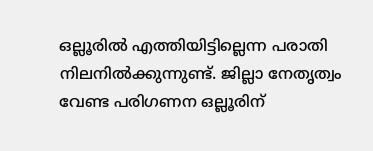ഒല്ലൂരിൽ എത്തിയിട്ടില്ലെന്ന പരാതി നിലനിൽക്കുന്നുണ്ട്. ജില്ലാ നേതൃത്വം വേണ്ട പരിഗണന ഒല്ലൂരിന്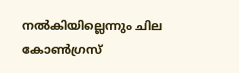നൽകിയില്ലെന്നും ചില കോൺഗ്രസ്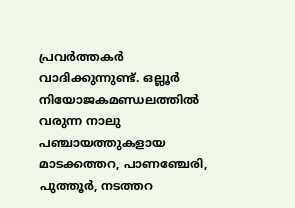പ്രവർത്തകർ വാദിക്കുന്നുണ്ട്. ഒല്ലൂർ നിയോജകമണ്ഡലത്തിൽ വരുന്ന നാലു പഞ്ചായത്തുകളായ മാടക്കത്തറ, പാണഞ്ചേരി, പുത്തൂർ, നടത്തറ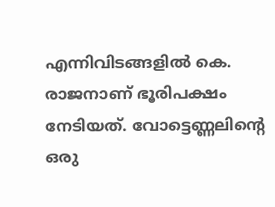എന്നിവിടങ്ങളിൽ കെ. രാജനാണ് ഭൂരിപക്ഷം നേടിയത്. വോട്ടെണ്ണലിന്റെ ഒരു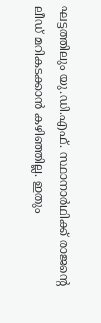ഘട്ടത്തിലും യു.ഡി.എഫ്. സ്ഥാനാർഥിക്ക് രാജന്റെ ലീഡ് മറികടക്കാൻ കഴിഞ്ഞില്ല. ഇതും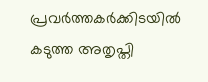പ്രവർത്തകർക്കിടയിൽ കടുത്ത അതൃപ്തി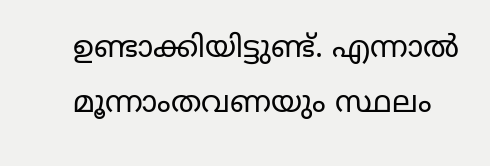ഉണ്ടാക്കിയിട്ടുണ്ട്. എന്നാൽ മൂന്നാംതവണയും സ്ഥലം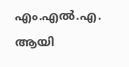എം.എൽ.എ. ആയി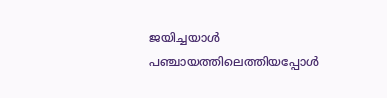ജയിച്ചയാൾ പഞ്ചായത്തിലെത്തിയപ്പോൾ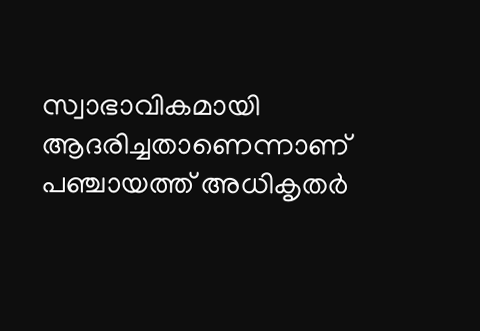സ്വാഭാവികമായി ആദരിച്ചതാണെന്നാണ് പഞ്ചായത്ത് അധികൃതർ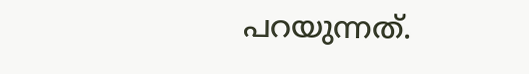പറയുന്നത്.